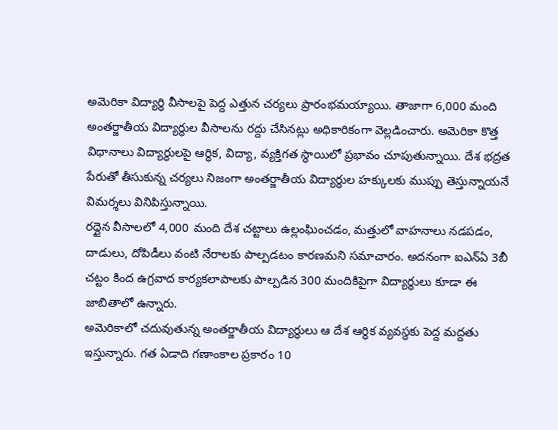అమెరికా విద్యార్థి వీసాలపై పెద్ద ఎత్తున చర్యలు ప్రారంభమయ్యాయి. తాజాగా 6,000 మంది అంతర్జాతీయ విద్యార్థుల వీసాలను రద్దు చేసినట్లు అధికారికంగా వెల్లడించారు. అమెరికా కొత్త విధానాలు విద్యార్థులపై ఆర్థిక, విద్యా, వ్యక్తిగత స్థాయిలో ప్రభావం చూపుతున్నాయి. దేశ భద్రత పేరుతో తీసుకున్న చర్యలు నిజంగా అంతర్జాతీయ విద్యార్థుల హక్కులకు ముప్పు తెస్తున్నాయనే విమర్శలు వినిపిస్తున్నాయి.
రద్దైన వీసాలలో 4,000 మంది దేశ చట్టాలు ఉల్లంఘించడం, మత్తులో వాహనాలు నడపడం, దాడులు, దోపిడీలు వంటి నేరాలకు పాల్పడటం కారణమని సమాచారం. అదనంగా ఐఎన్ఏ 3బీ చట్టం కింద ఉగ్రవాద కార్యకలాపాలకు పాల్పడిన 300 మందికిపైగా విద్యార్థులు కూడా ఈ జాబితాలో ఉన్నారు.
అమెరికాలో చదువుతున్న అంతర్జాతీయ విద్యార్థులు ఆ దేశ ఆర్థిక వ్యవస్థకు పెద్ద మద్దతు ఇస్తున్నారు. గత ఏడాది గణాంకాల ప్రకారం 10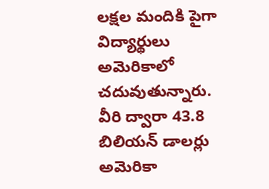లక్షల మందికి పైగా విద్యార్థులు అమెరికాలో చదువుతున్నారు. వీరి ద్వారా 43.8 బిలియన్ డాలర్లు అమెరికా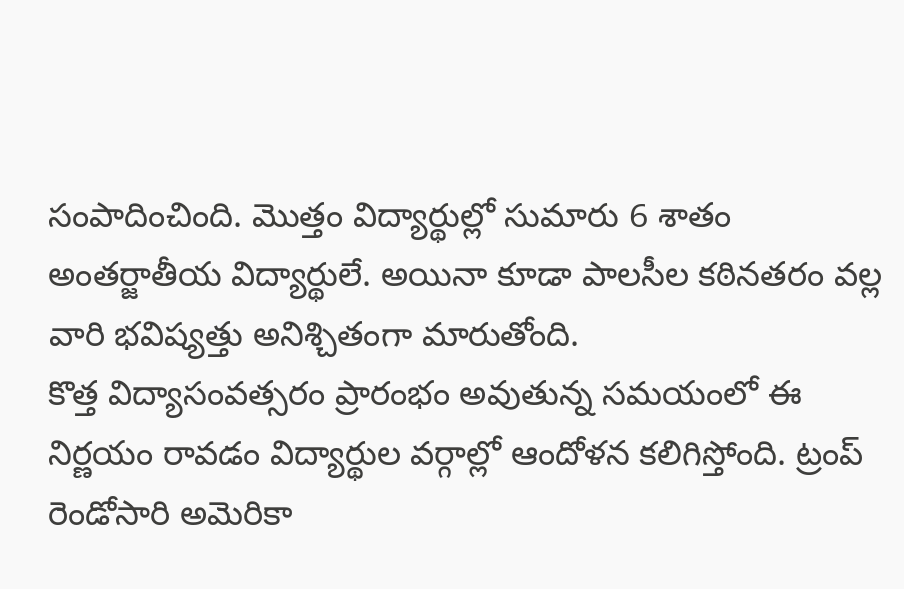సంపాదించింది. మొత్తం విద్యార్థుల్లో సుమారు 6 శాతం అంతర్జాతీయ విద్యార్థులే. అయినా కూడా పాలసీల కఠినతరం వల్ల వారి భవిష్యత్తు అనిశ్చితంగా మారుతోంది.
కొత్త విద్యాసంవత్సరం ప్రారంభం అవుతున్న సమయంలో ఈ నిర్ణయం రావడం విద్యార్థుల వర్గాల్లో ఆందోళన కలిగిస్తోంది. ట్రంప్ రెండోసారి అమెరికా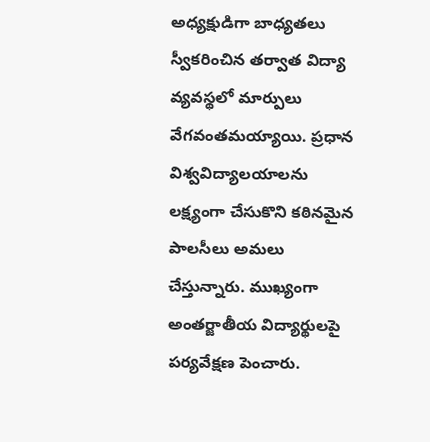అధ్యక్షుడిగా బాధ్యతలు స్వీకరించిన తర్వాత విద్యా వ్యవస్థలో మార్పులు వేగవంతమయ్యాయి. ప్రధాన విశ్వవిద్యాలయాలను లక్ష్యంగా చేసుకొని కఠినమైన పాలసీలు అమలు చేస్తున్నారు. ముఖ్యంగా అంతర్జాతీయ విద్యార్థులపై పర్యవేక్షణ పెంచారు.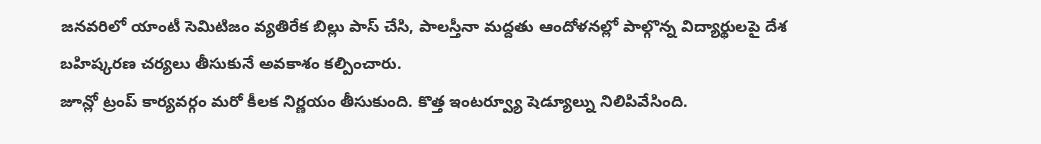జనవరిలో యాంటీ సెమిటిజం వ్యతిరేక బిల్లు పాస్ చేసి, పాలస్తీనా మద్దతు ఆందోళనల్లో పాల్గొన్న విద్యార్థులపై దేశ బహిష్కరణ చర్యలు తీసుకునే అవకాశం కల్పించారు.
జూన్లో ట్రంప్ కార్యవర్గం మరో కీలక నిర్ణయం తీసుకుంది. కొత్త ఇంటర్వ్యూ షెడ్యూల్ను నిలిపివేసింది.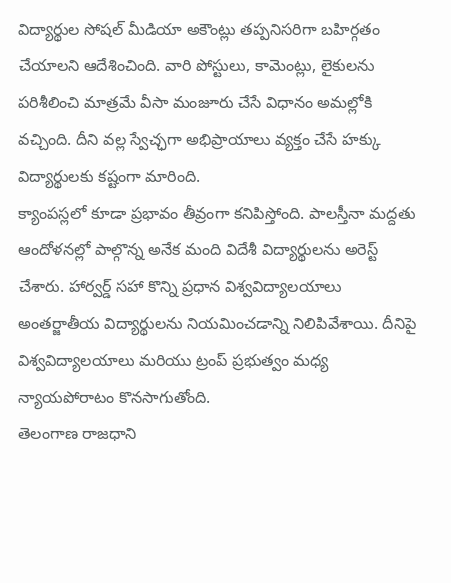విద్యార్థుల సోషల్ మీడియా అకౌంట్లు తప్పనిసరిగా బహిర్గతం చేయాలని ఆదేశించింది. వారి పోస్టులు, కామెంట్లు, లైకులను పరిశీలించి మాత్రమే వీసా మంజూరు చేసే విధానం అమల్లోకి వచ్చింది. దీని వల్ల స్వేచ్ఛగా అభిప్రాయాలు వ్యక్తం చేసే హక్కు విద్యార్థులకు కష్టంగా మారింది.
క్యాంపస్లలో కూడా ప్రభావం తీవ్రంగా కనిపిస్తోంది. పాలస్తీనా మద్దతు ఆందోళనల్లో పాల్గొన్న అనేక మంది విదేశీ విద్యార్థులను అరెస్ట్ చేశారు. హార్వర్డ్ సహా కొన్ని ప్రధాన విశ్వవిద్యాలయాలు అంతర్జాతీయ విద్యార్థులను నియమించడాన్ని నిలిపివేశాయి. దీనిపై విశ్వవిద్యాలయాలు మరియు ట్రంప్ ప్రభుత్వం మధ్య న్యాయపోరాటం కొనసాగుతోంది.
తెలంగాణ రాజధాని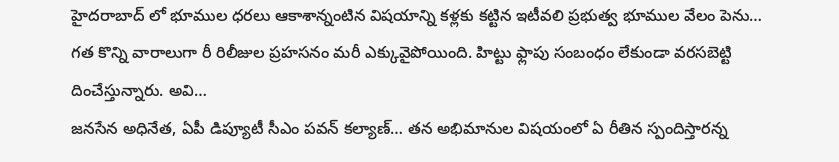హైదరాబాద్ లో భూముల ధరలు ఆకాశాన్నంటిన విషయాన్ని కళ్లకు కట్టిన ఇటీవలి ప్రభుత్వ భూముల వేలం పెను…
గత కొన్ని వారాలుగా రీ రిలీజుల ప్రహసనం మరీ ఎక్కువైపోయింది. హిట్టు ఫ్లాపు సంబంధం లేకుండా వరసబెట్టి దించేస్తున్నారు. అవి…
జనసేన అధినేత, ఏపీ డిప్యూటీ సీఎం పవన్ కల్యాణ్… తన అభిమానుల విషయంలో ఏ రీతిన స్పందిస్తారన్న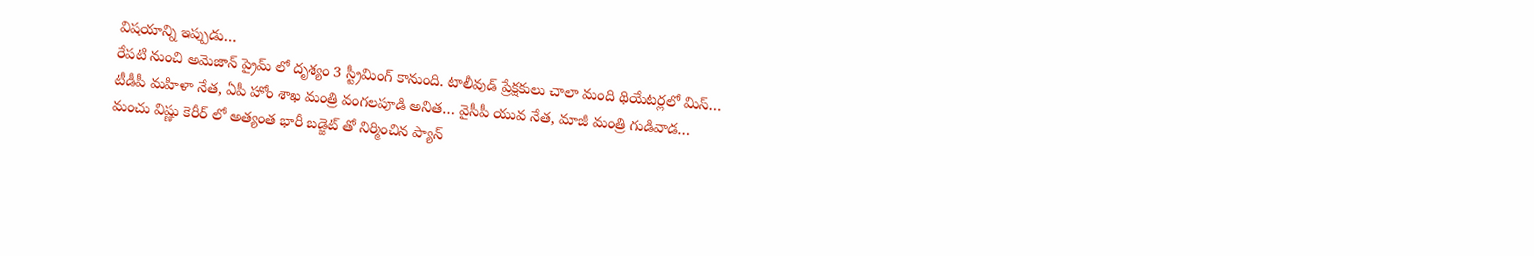విషయాన్ని ఇప్పుడు…
రేపటి నుంచి అమెజాన్ ప్రైమ్ లో దృశ్యం 3 స్ట్రీమింగ్ కానుంది. టాలీవుడ్ ప్రేక్షకులు చాలా మంది థియేటర్లలో మిస్…
టీడీపీ మహిళా నేత, ఏపీ హోం శాఖ మంత్రి వంగలపూడి అనిత… వైసీపీ యువ నేత, మాజీ మంత్రి గుడివాడ…
మంచు విష్ణు కెరీర్ లో అత్యంత భారీ బడ్జెట్ తో నిర్మించిన ప్యాన్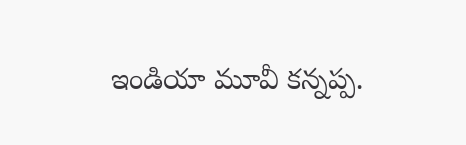ఇండియా మూవీ కన్నప్ప.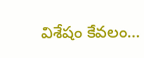విశేషం కేవలం…